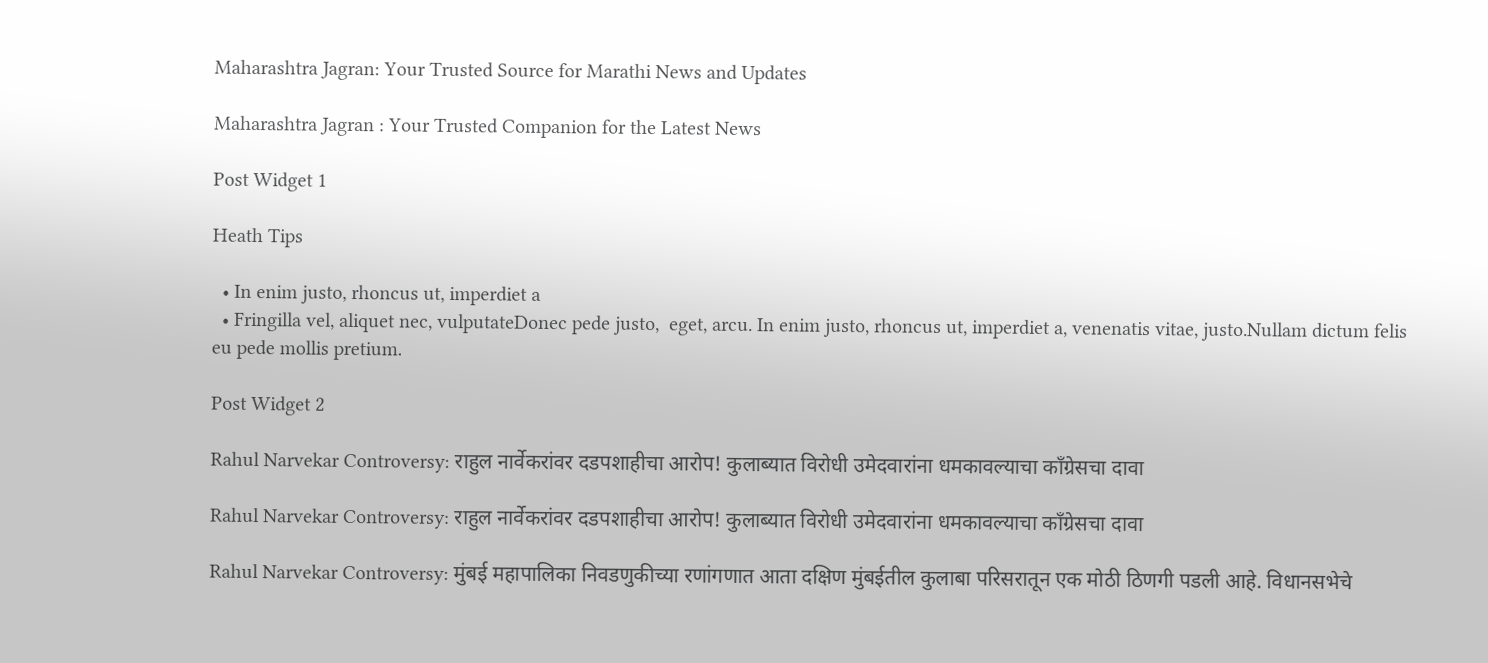Maharashtra Jagran: Your Trusted Source for Marathi News and Updates

Maharashtra Jagran : Your Trusted Companion for the Latest News

Post Widget 1

Heath Tips

  • In enim justo, rhoncus ut, imperdiet a
  • Fringilla vel, aliquet nec, vulputateDonec pede justo,  eget, arcu. In enim justo, rhoncus ut, imperdiet a, venenatis vitae, justo.Nullam dictum felis eu pede mollis pretium.

Post Widget 2

Rahul Narvekar Controversy: राहुल नार्वेकरांवर दडपशाहीचा आरोप! कुलाब्यात विरोधी उमेदवारांना धमकावल्याचा काँग्रेसचा दावा

Rahul Narvekar Controversy: राहुल नार्वेकरांवर दडपशाहीचा आरोप! कुलाब्यात विरोधी उमेदवारांना धमकावल्याचा काँग्रेसचा दावा

Rahul Narvekar Controversy: मुंबई महापालिका निवडणुकीच्या रणांगणात आता दक्षिण मुंबईतील कुलाबा परिसरातून एक मोठी ठिणगी पडली आहे. विधानसभेचे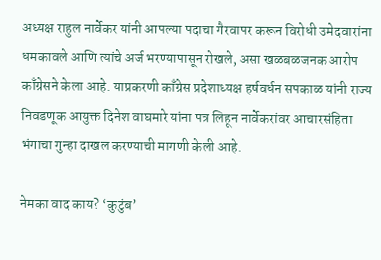अध्यक्ष राहुल नार्वेकर यांनी आपल्या पदाचा गैरवापर करून विरोधी उमेदवारांना धमकावले आणि त्यांचे अर्ज भरण्यापासून रोखले, असा खळबळजनक आरोप काँग्रेसने केला आहे. याप्रकरणी काँग्रेस प्रदेशाध्यक्ष हर्षवर्धन सपकाळ यांनी राज्य निवडणूक आयुक्त दिनेश वाघमारे यांना पत्र लिहून नार्वेकरांवर आचारसंहिता भंगाचा गुन्हा दाखल करण्याची मागणी केली आहे.

नेमका वाद काय? ‘कुटुंब’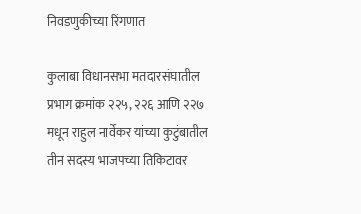निवडणुकीच्या रिंगणात

कुलाबा विधानसभा मतदारसंघातील प्रभाग क्रमांक २२५, २२६ आणि २२७ मधून राहुल नार्वेकर यांच्या कुटुंबातील तीन सदस्य भाजपच्या तिकिटावर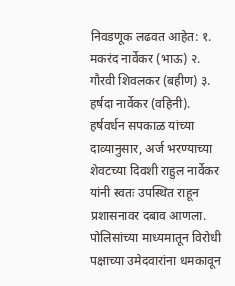निवडणूक लढवत आहेत: १. मकरंद नार्वेकर (भाऊ) २. गौरवी शिवलकर (बहीण) ३. हर्षदा नार्वेकर (वहिनी). हर्षवर्धन सपकाळ यांच्या दाव्यानुसार, अर्ज भरण्याच्या शेवटच्या दिवशी राहुल नार्वेकर यांनी स्वतः उपस्थित राहून प्रशासनावर दबाव आणला. पोलिसांच्या माध्यमातून विरोधी पक्षाच्या उमेदवारांना धमकावून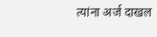त्यांना अर्ज दाखल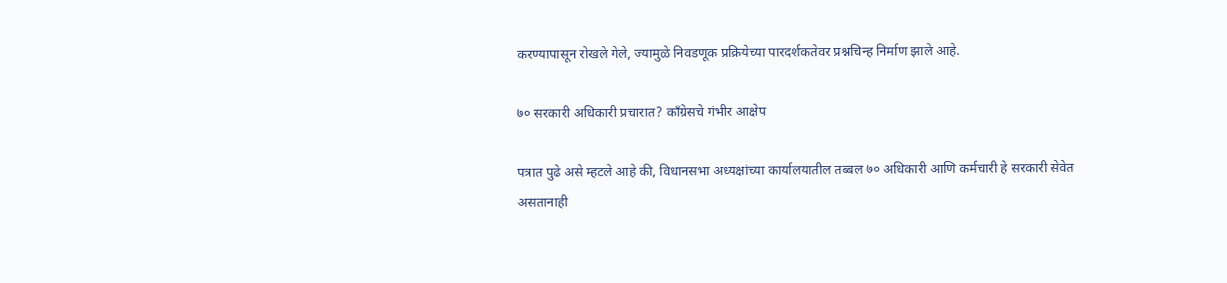करण्यापासून रोखले गेले, ज्यामुळे निवडणूक प्रक्रियेच्या पारदर्शकतेवर प्रश्नचिन्ह निर्माण झाले आहे.

७० सरकारी अधिकारी प्रचारात? काँग्रेसचे गंभीर आक्षेप

पत्रात पुढे असे म्हटले आहे की, विधानसभा अध्यक्षांच्या कार्यालयातील तब्बल ७० अधिकारी आणि कर्मचारी हे सरकारी सेवेत असतानाही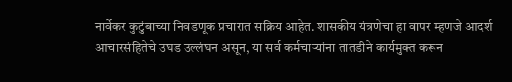नार्वेकर कुटुंबाच्या निवडणूक प्रचारात सक्रिय आहेत. शासकीय यंत्रणेचा हा वापर म्हणजे आदर्श आचारसंहितेचे उघड उल्लंघन असून, या सर्व कर्मचाऱ्यांना तातडीने कार्यमुक्त करून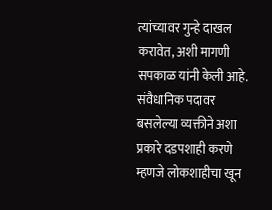त्यांच्यावर गुन्हे दाखल करावेत, अशी मागणी सपकाळ यांनी केली आहे. संवैधानिक पदावर बसलेल्या व्यक्तीने अशा प्रकारे दडपशाही करणे म्हणजे लोकशाहीचा खून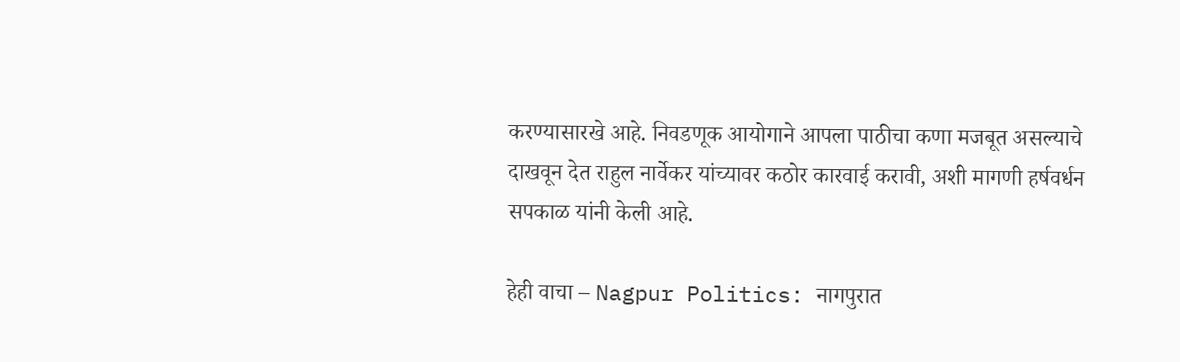करण्यासारखे आहे. निवडणूक आयोगाने आपला पाठीचा कणा मजबूत असल्याचे दाखवून देत राहुल नार्वेकर यांच्यावर कठोर कारवाई करावी, अशी मागणी हर्षवर्धन सपकाळ यांनी केली आहे.

हेही वाचा – Nagpur Politics: नागपुरात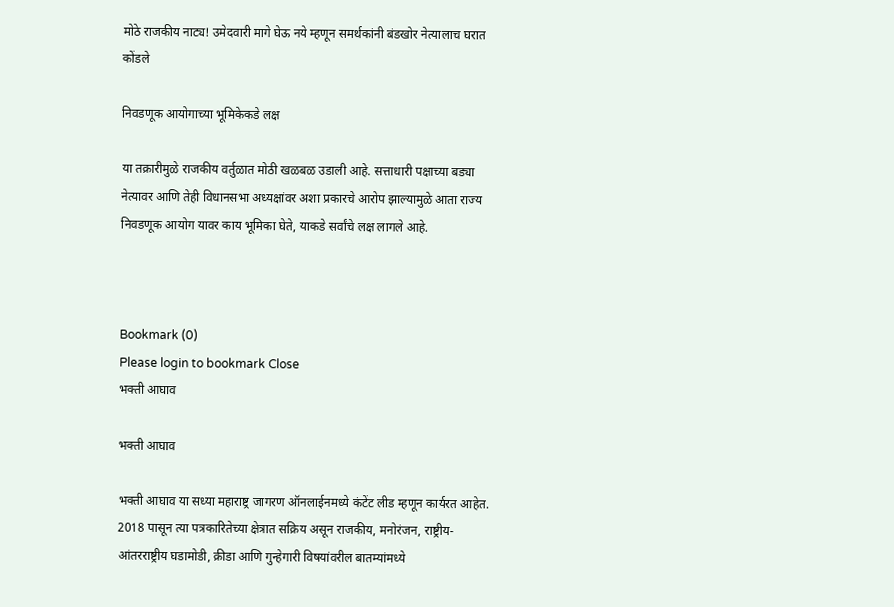मोठे राजकीय नाट्य! उमेदवारी मागे घेऊ नये म्हणून समर्थकांनी बंडखोर नेत्यालाच घरात कोंडले

निवडणूक आयोगाच्या भूमिकेकडे लक्ष

या तक्रारीमुळे राजकीय वर्तुळात मोठी खळबळ उडाली आहे. सत्ताधारी पक्षाच्या बड्या नेत्यावर आणि तेही विधानसभा अध्यक्षांवर अशा प्रकारचे आरोप झाल्यामुळे आता राज्य निवडणूक आयोग यावर काय भूमिका घेते, याकडे सर्वांचे लक्ष लागले आहे.



Bookmark (0)
Please login to bookmark Close
भक्ती आघाव

भक्ती आघाव

भक्ती आघाव या सध्या महाराष्ट्र जागरण ऑनलाईनमध्ये कंटेंट लीड म्हणून कार्यरत आहेत. 2018 पासून त्या पत्रकारितेच्या क्षेत्रात सक्रिय असून राजकीय, मनोरंजन, राष्ट्रीय-आंतरराष्ट्रीय घडामोडी, क्रीडा आणि गुन्हेगारी विषयांवरील बातम्यांमध्ये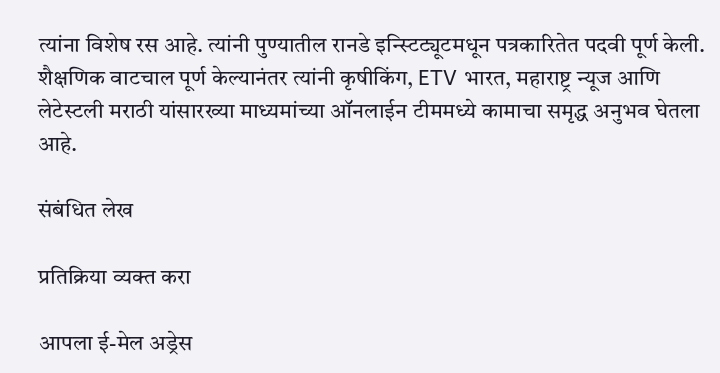त्यांना विशेष रस आहे. त्यांनी पुण्यातील रानडे इन्स्टिट्यूटमधून पत्रकारितेत पदवी पूर्ण केली. शैक्षणिक वाटचाल पूर्ण केल्यानंतर त्यांनी कृषीकिंग, ETV भारत, महाराष्ट्र न्यूज आणि लेटेस्टली मराठी यांसारख्या माध्यमांच्या ऑनलाईन टीममध्ये कामाचा समृद्ध अनुभव घेतला आहे.

संबंधित लेख

प्रतिक्रिया व्यक्त करा

आपला ई-मेल अड्रेस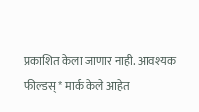प्रकाशित केला जाणार नाही. आवश्यक फील्डस् * मार्क केले आहेत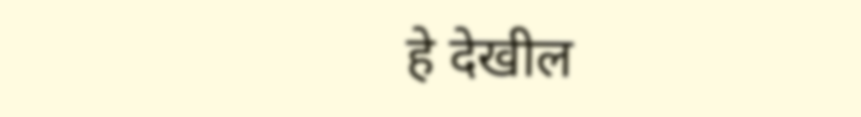हे देखील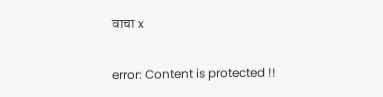वाचा x

error: Content is protected !!